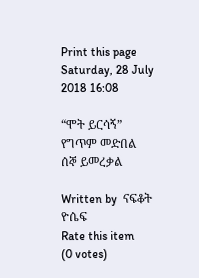Print this page
Saturday, 28 July 2018 16:08

“ሞት ይርሳኝ” የግጥም መድበል ሰኞ ይመረቃል

Written by  ናፍቆት ዮሴፍ
Rate this item
(0 votes)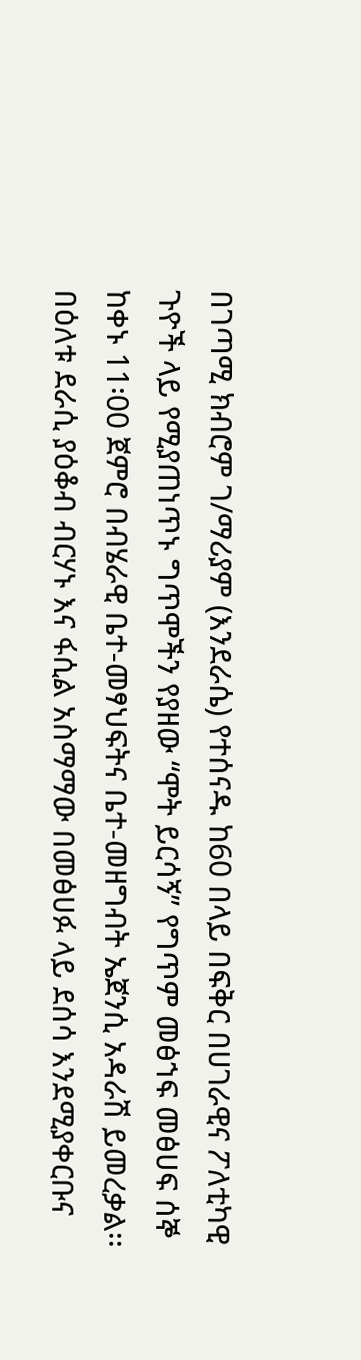በገጣሚ ክብሮም ገ/ማሪያም (እንደራሴ) የተሰናዱ ከ60 በላይ በፍቅር በሀገራዊና ፖለቲካዊ ጉዮች ላይ የሚያጠነጥኑ ግጥሞችን የያዘው “ሞት ይርሳኝ” የግጥም መፅኀፍ መፅሀፍ ሰኞ ከቀኑ 11፡00 ጀምሮ በብሄራዊ ቤተ-መፃህፍትና ቤተ-መዘግብት ኤጀንሲ አዳራሽ ይመረቃል፡፡
በዕለቱ ደራሲ ያዕቆብ ብርሃኑ እና ፋሲል አስማማው በመፅሀፉ ላይ ደሰሳ እንደሚያቀርቡና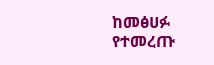ከመፅሀፉ የተመረጡ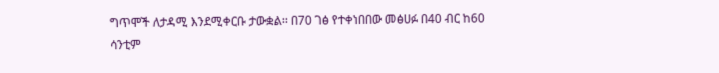ግጥሞች ለታዳሚ እንደሚቀርቡ ታውቋል፡፡ በ70 ገፅ የተቀነበበው መፅሀፉ በ40 ብር ከ60 ሳንቲም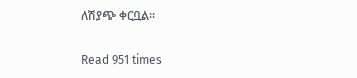ለሽያጭ ቀርቧል፡፡

Read 951 times